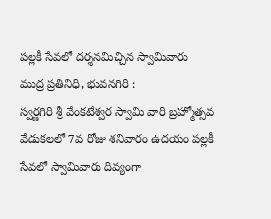పల్లకీ సేవలో దర్శనమిచ్చిన స్వామివారు
ముద్ర ప్రతినిధి, భువనగిరి :
స్వర్ణగిరి శ్రీ వేంకటేశ్వర స్వామి వారి బ్రహ్మోత్సవ వేడుకలలో 7వ రోజు శనివారం ఉదయం పల్లకీ సేవలో స్వామివారు దివ్యంగా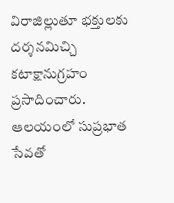విరాజిల్లుతూ భక్తులకు దర్శనమిచ్చి కటాక్షానుగ్రహం ప్రసాదించారు. ఆలయంలో సుప్రభాత సేవతో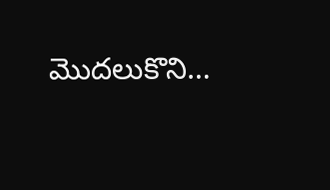మొదలుకొని…